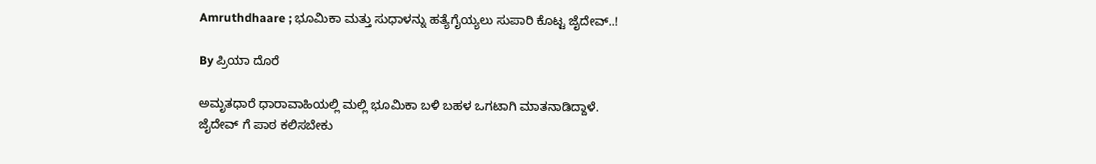Amruthdhaare ; ಭೂಮಿಕಾ ಮತ್ತು ಸುಧಾಳನ್ನು ಹತ್ಯೆಗೈಯ್ಯಲು ಸುಪಾರಿ ಕೊಟ್ಟ ಜೈದೇವ್..!

By ಪ್ರಿಯಾ ದೊರೆ

ಅಮೃತಧಾರೆ ಧಾರಾವಾಹಿಯಲ್ಲಿ ಮಲ್ಲಿ ಭೂಮಿಕಾ ಬಳಿ ಬಹಳ ಒಗಟಾಗಿ ಮಾತನಾಡಿದ್ದಾಳೆ. ಜೈದೇವ್ ಗೆ ಪಾಠ ಕಲಿಸಬೇಕು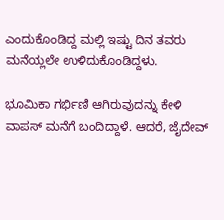ಎಂದುಕೊಂಡಿದ್ದ ಮಲ್ಲಿ ಇಷ್ಟು ದಿನ ತವರು ಮನೆಯ್ಲಲೇ ಉಳಿದುಕೊಂಡಿದ್ದಳು.

ಭೂಮಿಕಾ ಗರ್ಭಿಣಿ ಆಗಿರುವುದನ್ನು ಕೇಳಿ ವಾಪಸ್ ಮನೆಗೆ ಬಂದಿದ್ದಾಳೆ. ಆದರೆ, ಜೈದೇವ್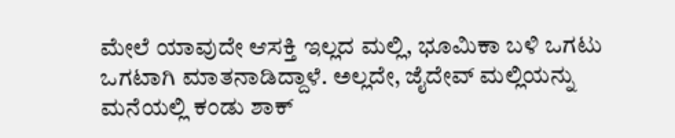ಮೇಲೆ ಯಾವುದೇ ಆಸಕ್ತಿ ಇಲ್ಲದ ಮಲ್ಲಿ, ಭೂಮಿಕಾ ಬಳಿ ಒಗಟು ಒಗಟಾಗಿ ಮಾತನಾಡಿದ್ದಾಳೆ. ಅಲ್ಲದೇ, ಜೈದೇವ್ ಮಲ್ಲಿಯನ್ನು ಮನೆಯಲ್ಲಿ ಕಂಡು ಶಾಕ್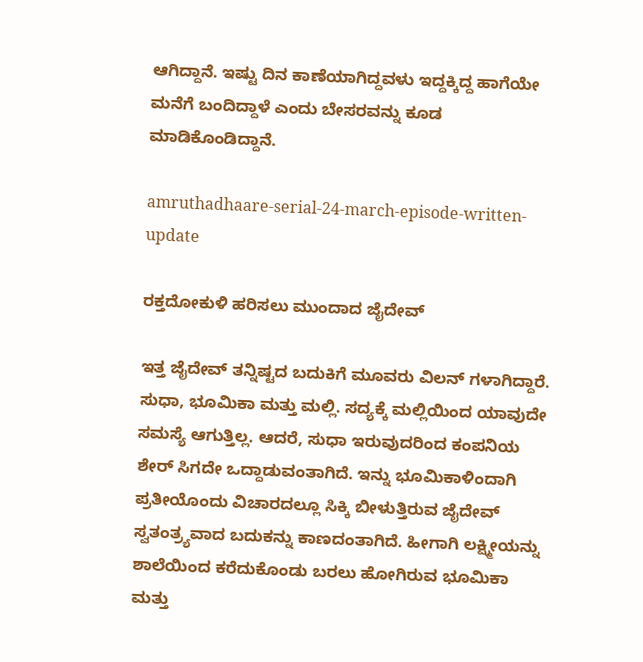ಆಗಿದ್ದಾನೆ. ಇಷ್ಟು ದಿನ ಕಾಣೆಯಾಗಿದ್ದವಳು ಇದ್ದಕ್ಕಿದ್ದ ಹಾಗೆಯೇ ಮನೆಗೆ ಬಂದಿದ್ದಾಳೆ ಎಂದು ಬೇಸರವನ್ನು ಕೂಡ ಮಾಡಿಕೊಂಡಿದ್ದಾನೆ.

amruthadhaare-serial-24-march-episode-written-update

ರಕ್ತದೋಕುಳಿ ಹರಿಸಲು ಮುಂದಾದ ಜೈದೇವ್

ಇತ್ತ ಜೈದೇವ್ ತನ್ನಿಷ್ಟದ ಬದುಕಿಗೆ ಮೂವರು ವಿಲನ್ ಗಳಾಗಿದ್ದಾರೆ. ಸುಧಾ, ಭೂಮಿಕಾ ಮತ್ತು ಮಲ್ಲಿ. ಸದ್ಯಕ್ಕೆ ಮಲ್ಲಿಯಿಂದ ಯಾವುದೇ ಸಮಸ್ಯೆ ಆಗುತ್ತಿಲ್ಲ. ಆದರೆ, ಸುಧಾ ಇರುವುದರಿಂದ ಕಂಪನಿಯ ಶೇರ್ ಸಿಗದೇ ಒದ್ದಾಡುವಂತಾಗಿದೆ. ಇನ್ನು ಭೂಮಿಕಾಳಿಂದಾಗಿ ಪ್ರತೀಯೊಂದು ವಿಚಾರದಲ್ಲೂ ಸಿಕ್ಕಿ ಬೀಳುತ್ತಿರುವ ಜೈದೇವ್ ಸ್ವತಂತ್ರ್ಯವಾದ ಬದುಕನ್ನು ಕಾಣದಂತಾಗಿದೆ. ಹೀಗಾಗಿ ಲಕ್ಷ್ಮೀಯನ್ನು ಶಾಲೆಯಿಂದ ಕರೆದುಕೊಂಡು ಬರಲು ಹೋಗಿರುವ ಭೂಮಿಕಾ ಮತ್ತು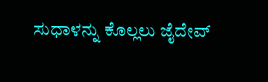ಸುಧಾಳನ್ನು ಕೊಲ್ಲಲು ಜೈದೇವ್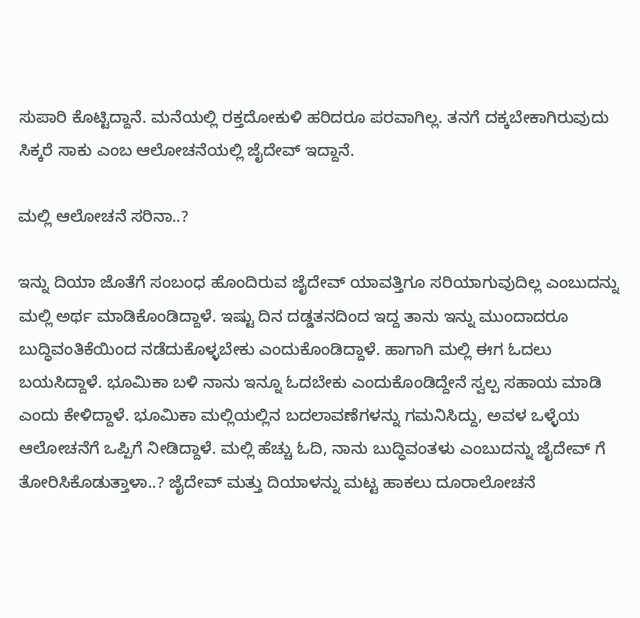ಸುಪಾರಿ ಕೊಟ್ಟಿದ್ದಾನೆ. ಮನೆಯಲ್ಲಿ ರಕ್ತದೋಕುಳಿ ಹರಿದರೂ ಪರವಾಗಿಲ್ಲ. ತನಗೆ ದಕ್ಕಬೇಕಾಗಿರುವುದು ಸಿಕ್ಕರೆ ಸಾಕು ಎಂಬ ಆಲೋಚನೆಯಲ್ಲಿ ಜೈದೇವ್ ಇದ್ದಾನೆ.

ಮಲ್ಲಿ ಆಲೋಚನೆ ಸರಿನಾ..?

ಇನ್ನು ದಿಯಾ ಜೊತೆಗೆ ಸಂಬಂಧ ಹೊಂದಿರುವ ಜೈದೇವ್ ಯಾವತ್ತಿಗೂ ಸರಿಯಾಗುವುದಿಲ್ಲ ಎಂಬುದನ್ನು ಮಲ್ಲಿ ಅರ್ಥ ಮಾಡಿಕೊಂಡಿದ್ದಾಳೆ. ಇಷ್ಟು ದಿನ ದಡ್ಡತನದಿಂದ ಇದ್ದ ತಾನು ಇನ್ನು ಮುಂದಾದರೂ ಬುದ್ಧಿವಂತಿಕೆಯಿಂದ ನಡೆದುಕೊಳ್ಳಬೇಕು ಎಂದುಕೊಂಡಿದ್ದಾಳೆ. ಹಾಗಾಗಿ ಮಲ್ಲಿ ಈಗ ಓದಲು ಬಯಸಿದ್ದಾಳೆ. ಭೂಮಿಕಾ ಬಳಿ ನಾನು ಇನ್ನೂ ಓದಬೇಕು ಎಂದುಕೊಂಡಿದ್ದೇನೆ ಸ್ವಲ್ಪ ಸಹಾಯ ಮಾಡಿ ಎಂದು ಕೇಳಿದ್ದಾಳೆ. ಭೂಮಿಕಾ ಮಲ್ಲಿಯಲ್ಲಿನ ಬದಲಾವಣೆಗಳನ್ನು ಗಮನಿಸಿದ್ದು, ಅವಳ ಒಳ್ಳೆಯ ಆಲೋಚನೆಗೆ ಒಪ್ಪಿಗೆ ನೀಡಿದ್ದಾಳೆ. ಮಲ್ಲಿ ಹೆಚ್ಚು ಓದಿ, ನಾನು ಬುದ್ಧಿವಂತಳು ಎಂಬುದನ್ನು ಜೈದೇವ್ ಗೆ ತೋರಿಸಿಕೊಡುತ್ತಾಳಾ..? ಜೈದೇವ್ ಮತ್ತು ದಿಯಾಳನ್ನು ಮಟ್ಟ ಹಾಕಲು ದೂರಾಲೋಚನೆ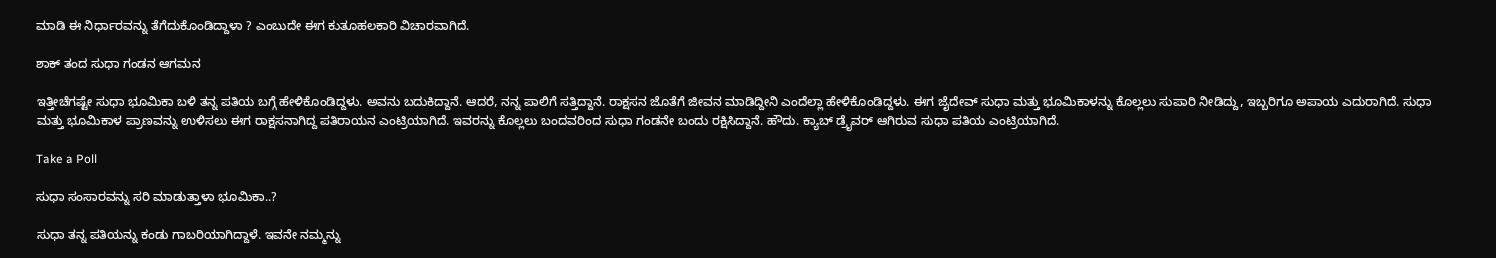ಮಾಡಿ ಈ ನಿರ್ಧಾರವನ್ನು ತೆಗೆದುಕೊಂಡಿದ್ದಾಳಾ ? ಎಂಬುದೇ ಈಗ ಕುತೂಹಲಕಾರಿ ವಿಚಾರವಾಗಿದೆ.

ಶಾಕ್ ತಂದ ಸುಧಾ ಗಂಡನ ಆಗಮನ

ಇತ್ತೀಚೆಗಷ್ಟೇ ಸುಧಾ ಭೂಮಿಕಾ ಬಳಿ ತನ್ನ ಪತಿಯ ಬಗ್ಗೆ ಹೇಳಿಕೊಂಡಿದ್ದಳು. ಅವನು ಬದುಕಿದ್ದಾನೆ. ಆದರೆ, ನನ್ನ ಪಾಲಿಗೆ ಸತ್ತಿದ್ದಾನೆ. ರಾಕ್ಷಸನ ಜೊತೆಗೆ ಜೀವನ ಮಾಡಿದ್ದೀನಿ ಎಂದೆಲ್ಲಾ ಹೇಳಿಕೊಂಡಿದ್ದಳು. ಈಗ ಜೈದೇವ್ ಸುಧಾ ಮತ್ತು ಭೂಮಿಕಾಳನ್ನು ಕೊಲ್ಲಲು ಸುಪಾರಿ ನೀಡಿದ್ದು, ಇಬ್ಬರಿಗೂ ಅಪಾಯ ಎದುರಾಗಿದೆ. ಸುಧಾ ಮತ್ತು ಭೂಮಿಕಾಳ ಪ್ರಾಣವನ್ನು ಉಳಿಸಲು ಈಗ ರಾಕ್ಷಸನಾಗಿದ್ದ ಪತಿರಾಯನ ಎಂಟ್ರಿಯಾಗಿದೆ. ಇವರನ್ನು ಕೊಲ್ಲಲು ಬಂದವರಿಂದ ಸುಧಾ ಗಂಡನೇ ಬಂದು ರಕ್ಷಿಸಿದ್ದಾನೆ. ಹೌದು. ಕ್ಯಾಬ್ ಡ್ರೈವರ್ ಆಗಿರುವ ಸುಧಾ ಪತಿಯ ಎಂಟ್ರಿಯಾಗಿದೆ.

Take a Poll

ಸುಧಾ ಸಂಸಾರವನ್ನು ಸರಿ ಮಾಡುತ್ತಾಳಾ ಭೂಮಿಕಾ..?

ಸುಧಾ ತನ್ನ ಪತಿಯನ್ನು ಕಂಡು ಗಾಬರಿಯಾಗಿದ್ದಾಳೆ. ಇವನೇ ನಮ್ಮನ್ನು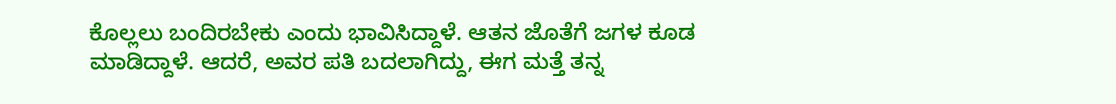ಕೊಲ್ಲಲು ಬಂದಿರಬೇಕು ಎಂದು ಭಾವಿಸಿದ್ದಾಳೆ. ಆತನ ಜೊತೆಗೆ ಜಗಳ ಕೂಡ ಮಾಡಿದ್ದಾಳೆ. ಆದರೆ, ಅವರ ಪತಿ ಬದಲಾಗಿದ್ದು, ಈಗ ಮತ್ತೆ ತನ್ನ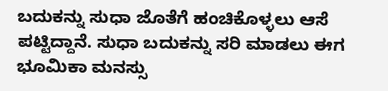ಬದುಕನ್ನು ಸುಧಾ ಜೊತೆಗೆ ಹಂಚಿಕೊಳ್ಳಲು ಆಸೆ ಪಟ್ಟಿದ್ದಾನೆ. ಸುಧಾ ಬದುಕನ್ನು ಸರಿ ಮಾಡಲು ಈಗ ಭೂಮಿಕಾ ಮನಸ್ಸು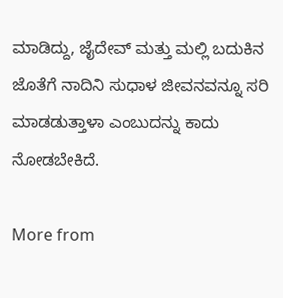ಮಾಡಿದ್ದು, ಜೈದೇವ್ ಮತ್ತು ಮಲ್ಲಿ ಬದುಕಿನ ಜೊತೆಗೆ ನಾದಿನಿ ಸುಧಾಳ ಜೀವನವನ್ನೂ ಸರಿ ಮಾಡಡುತ್ತಾಳಾ ಎಂಬುದನ್ನು ಕಾದು ನೋಡಬೇಕಿದೆ.

More from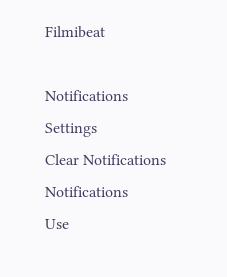Filmibeat

Notifications
Settings
Clear Notifications
Notifications
Use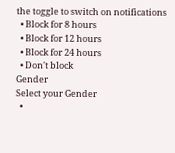the toggle to switch on notifications
  • Block for 8 hours
  • Block for 12 hours
  • Block for 24 hours
  • Don't block
Gender
Select your Gender
  •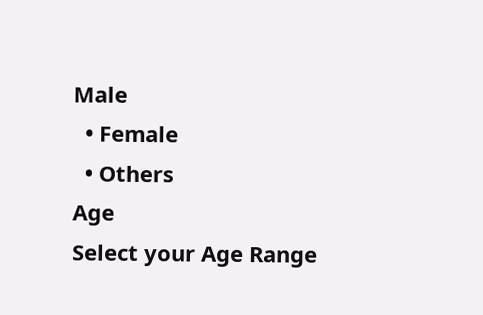Male
  • Female
  • Others
Age
Select your Age Range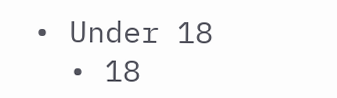• Under 18
  • 18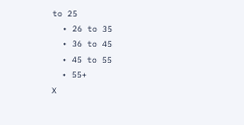to 25
  • 26 to 35
  • 36 to 45
  • 45 to 55
  • 55+
X